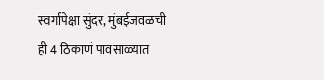स्वर्गापेक्षा सुंदर, मुंबईजवळची ही 4 ठिकाणं पावसाळ्यात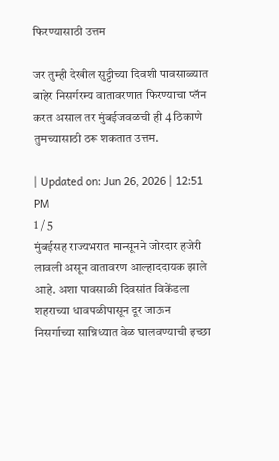फिरण्यासाठी उत्तम

जर तुम्ही देखील सुट्टीच्या दिवशी पावसाळ्यात बाहेर निसर्गरम्य वातावरणात फिरण्याचा प्लॅन करत असाल तर मुंबईजवळची ही 4 ठिकाणे तुमच्यासाठी ठरू शकतात उत्तम.

| Updated on: Jun 26, 2026 | 12:51 PM
1 / 5
मुंबईसह राज्यभरात मान्सूनने जोरदार हजेरी लावली असून वातावरण आल्हाददायक झाले आहे. अशा पावसाळी दिवसांत विकेंडला शहराच्या धावपळीपासून दूर जाऊन निसर्गाच्या सान्निध्यात वेळ घालवण्याची इच्छा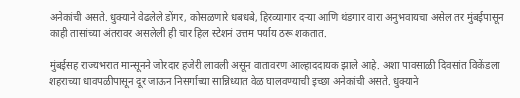अनेकांची असते. धुक्याने वेढलेले डोंगर, कोसळणारे धबधबे, हिरव्यागार दऱ्या आणि थंडगार वारा अनुभवायचा असेल तर मुंबईपासून काही तासांच्या अंतरावर असलेली ही चार हिल स्टेशनं उत्तम पर्याय ठरू शकतात.

मुंबईसह राज्यभरात मान्सूनने जोरदार हजेरी लावली असून वातावरण आल्हाददायक झाले आहे. अशा पावसाळी दिवसांत विकेंडला शहराच्या धावपळीपासून दूर जाऊन निसर्गाच्या सान्निध्यात वेळ घालवण्याची इच्छा अनेकांची असते. धुक्याने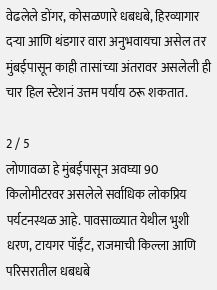वेढलेले डोंगर, कोसळणारे धबधबे, हिरव्यागार दऱ्या आणि थंडगार वारा अनुभवायचा असेल तर मुंबईपासून काही तासांच्या अंतरावर असलेली ही चार हिल स्टेशनं उत्तम पर्याय ठरू शकतात.

2 / 5
लोणावळा हे मुंबईपासून अवघ्या 90 किलोमीटरवर असलेले सर्वाधिक लोकप्रिय पर्यटनस्थळ आहे. पावसाळ्यात येथील भुशी धरण, टायगर पॉईंट, राजमाची किल्ला आणि परिसरातील धबधबे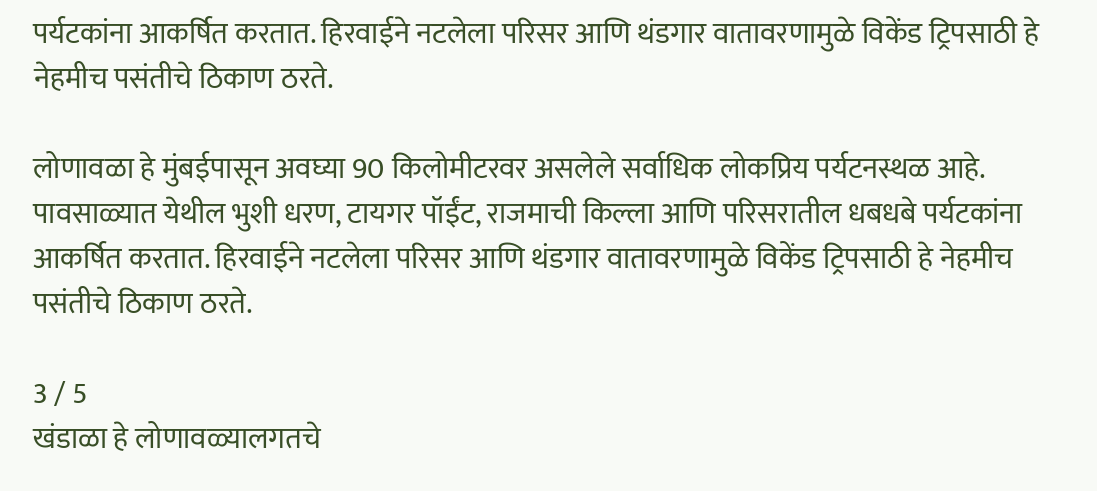पर्यटकांना आकर्षित करतात. हिरवाईने नटलेला परिसर आणि थंडगार वातावरणामुळे विकेंड ट्रिपसाठी हे नेहमीच पसंतीचे ठिकाण ठरते.

लोणावळा हे मुंबईपासून अवघ्या 90 किलोमीटरवर असलेले सर्वाधिक लोकप्रिय पर्यटनस्थळ आहे. पावसाळ्यात येथील भुशी धरण, टायगर पॉईंट, राजमाची किल्ला आणि परिसरातील धबधबे पर्यटकांना आकर्षित करतात. हिरवाईने नटलेला परिसर आणि थंडगार वातावरणामुळे विकेंड ट्रिपसाठी हे नेहमीच पसंतीचे ठिकाण ठरते.

3 / 5
खंडाळा हे लोणावळ्यालगतचे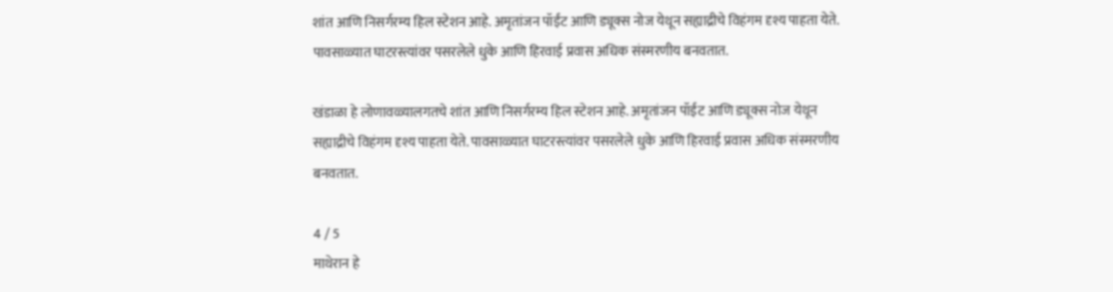शांत आणि निसर्गरम्य हिल स्टेशन आहे. अमृतांजन पॉईंट आणि ड्यूक्स नोज येथून सह्याद्रीचे विहंगम दृश्य पाहता येते. पावसाळ्यात घाटरस्त्यांवर पसरलेले धुके आणि हिरवाई प्रवास अधिक संस्मरणीय बनवतात.

खंडाळा हे लोणावळ्यालगतचे शांत आणि निसर्गरम्य हिल स्टेशन आहे. अमृतांजन पॉईंट आणि ड्यूक्स नोज येथून सह्याद्रीचे विहंगम दृश्य पाहता येते. पावसाळ्यात घाटरस्त्यांवर पसरलेले धुके आणि हिरवाई प्रवास अधिक संस्मरणीय बनवतात.

4 / 5
माथेरान हे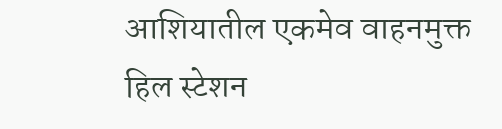आशियातील एकमेव वाहनमुक्त हिल स्टेशन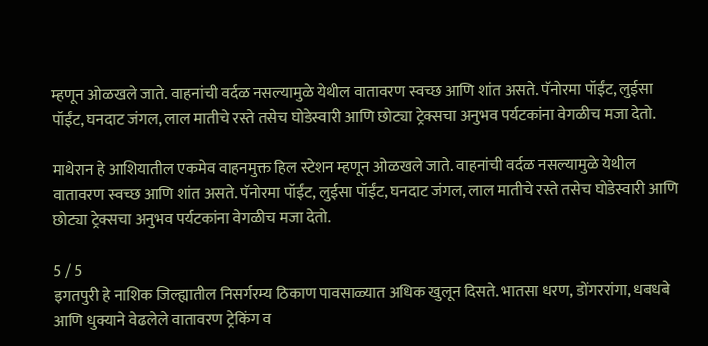म्हणून ओळखले जाते. वाहनांची वर्दळ नसल्यामुळे येथील वातावरण स्वच्छ आणि शांत असते. पॅनोरमा पॉईंट, लुईसा पॉईंट, घनदाट जंगल, लाल मातीचे रस्ते तसेच घोडेस्वारी आणि छोट्या ट्रेक्सचा अनुभव पर्यटकांना वेगळीच मजा देतो.

माथेरान हे आशियातील एकमेव वाहनमुक्त हिल स्टेशन म्हणून ओळखले जाते. वाहनांची वर्दळ नसल्यामुळे येथील वातावरण स्वच्छ आणि शांत असते. पॅनोरमा पॉईंट, लुईसा पॉईंट, घनदाट जंगल, लाल मातीचे रस्ते तसेच घोडेस्वारी आणि छोट्या ट्रेक्सचा अनुभव पर्यटकांना वेगळीच मजा देतो.

5 / 5
इगतपुरी हे नाशिक जिल्ह्यातील निसर्गरम्य ठिकाण पावसाळ्यात अधिक खुलून दिसते. भातसा धरण, डोंगररांगा, धबधबे आणि धुक्याने वेढलेले वातावरण ट्रेकिंग व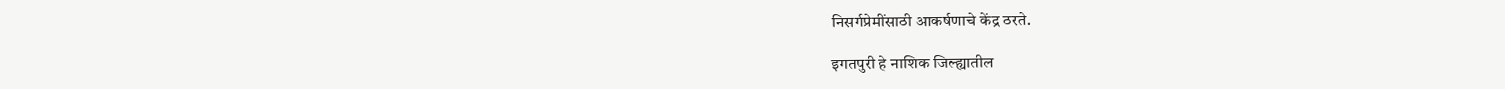निसर्गप्रेमींसाठी आकर्षणाचे केंद्र ठरते.

इगतपुरी हे नाशिक जिल्ह्यातील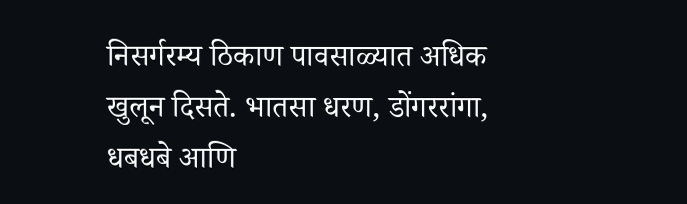निसर्गरम्य ठिकाण पावसाळ्यात अधिक खुलून दिसते. भातसा धरण, डोंगररांगा, धबधबे आणि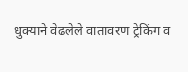धुक्याने वेढलेले वातावरण ट्रेकिंग व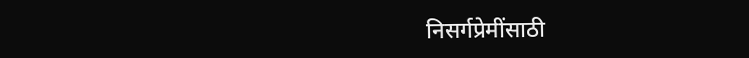निसर्गप्रेमींसाठी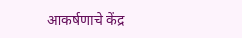आकर्षणाचे केंद्र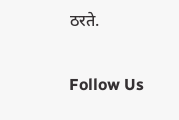ठरते.

Follow Us